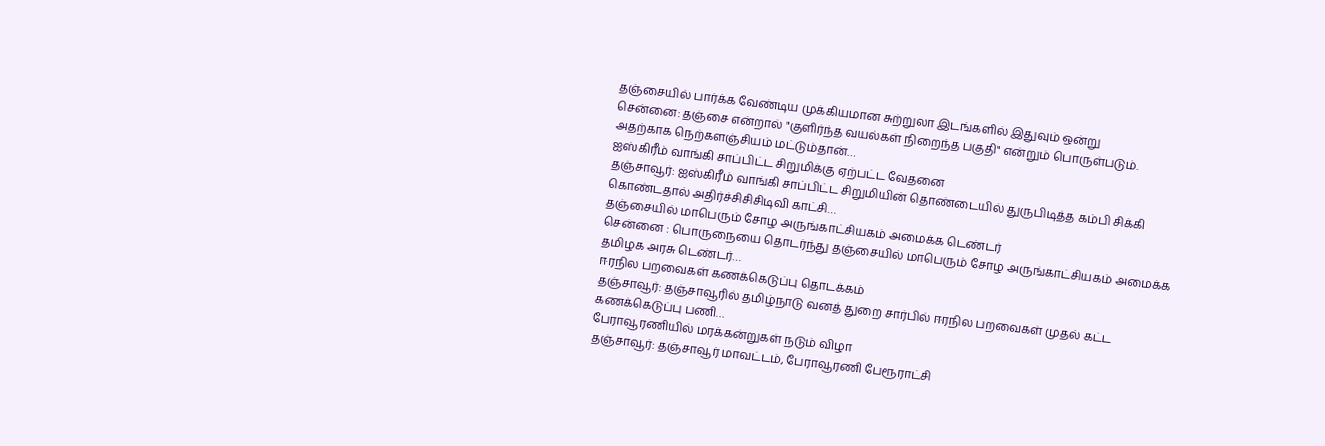தஞ்சையில் பார்க்க வேண்டிய முக்கியமான சுற்றுலா இடங்களில் இதுவும் ஒன்று
சென்னை: தஞ்சை என்றால் "குளிர்ந்த வயல்கள் நிறைந்த பகுதி" என்றும் பொருள்படும். அதற்காக நெற்களஞ்சியம் மட்டும்தான்…
ஐஸ்கிரீம் வாங்கி சாப்பிட்ட சிறுமிக்கு ஏற்பட்ட வேதனை
தஞ்சாவூர்: ஐஸ்கிரீம் வாங்கி சாப்பிட்ட சிறுமியின் தொண்டையில் துருபிடித்த கம்பி சிக்கி கொண்டதால் அதிர்ச்சிசிசிடிவி காட்சி…
தஞ்சையில் மாபெரும் சோழ அருங்காட்சியகம் அமைக்க டெண்டர்
சென்னை : பொருநையை தொடர்ந்து தஞ்சையில் மாபெரும் சோழ அருங்காட்சியகம் அமைக்க தமிழக அரசு டெண்டர்…
ஈரநில பறவைகள் கணக்கெடுப்பு தொடக்கம்
தஞ்சாவூர்: தஞ்சாவூரில் தமிழ்நாடு வனத் துறை சார்பில் ஈரநில பறவைகள் முதல் கட்ட கணக்கெடுப்பு பணி…
பேராவூரணியில் மரக்கன்றுகள் நடும் விழா
தஞ்சாவூர்: தஞ்சாவூர் மாவட்டம், பேராவூரணி பேரூராட்சி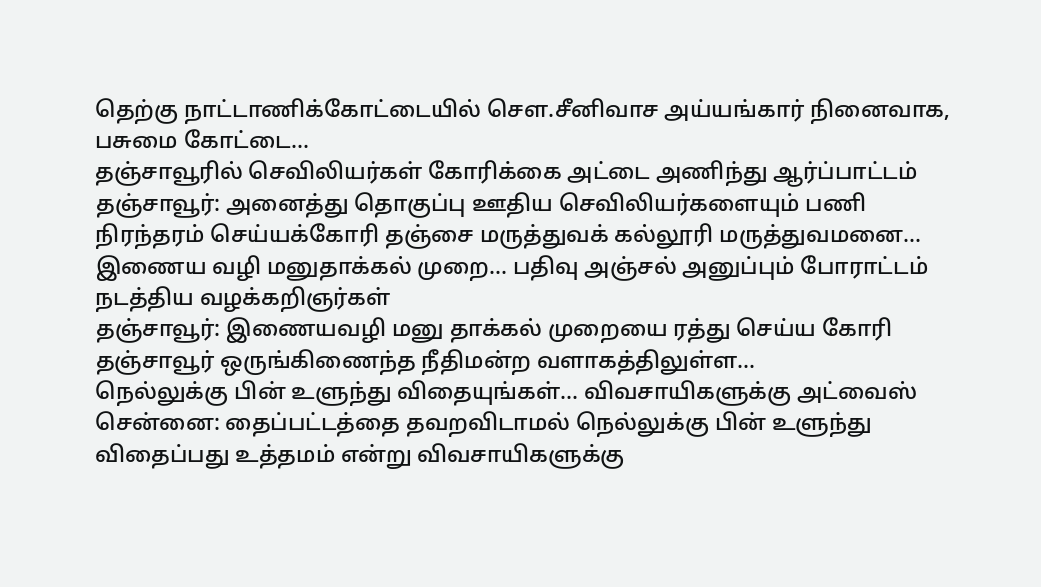தெற்கு நாட்டாணிக்கோட்டையில் சௌ.சீனிவாச அய்யங்கார் நினைவாக, பசுமை கோட்டை…
தஞ்சாவூரில் செவிலியர்கள் கோரிக்கை அட்டை அணிந்து ஆர்ப்பாட்டம்
தஞ்சாவூர்: அனைத்து தொகுப்பு ஊதிய செவிலியர்களையும் பணி நிரந்தரம் செய்யக்கோரி தஞ்சை மருத்துவக் கல்லூரி மருத்துவமனை…
இணைய வழி மனுதாக்கல் முறை… பதிவு அஞ்சல் அனுப்பும் போராட்டம் நடத்திய வழக்கறிஞர்கள்
தஞ்சாவூர்: இணையவழி மனு தாக்கல் முறையை ரத்து செய்ய கோரி தஞ்சாவூர் ஒருங்கிணைந்த நீதிமன்ற வளாகத்திலுள்ள…
நெல்லுக்கு பின் உளுந்து விதையுங்கள்… விவசாயிகளுக்கு அட்வைஸ்
சென்னை: தைப்பட்டத்தை தவறவிடாமல் நெல்லுக்கு பின் உளுந்து விதைப்பது உத்தமம் என்று விவசாயிகளுக்கு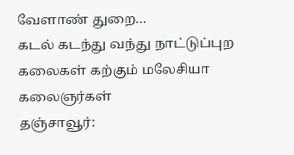வேளாண் துறை…
கடல் கடந்து வந்து நாட்டுப்புற கலைகள் கற்கும் மலேசியா கலைஞர்கள்
தஞ்சாவூர்: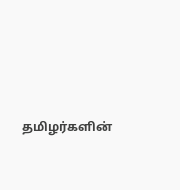தமிழர்களின்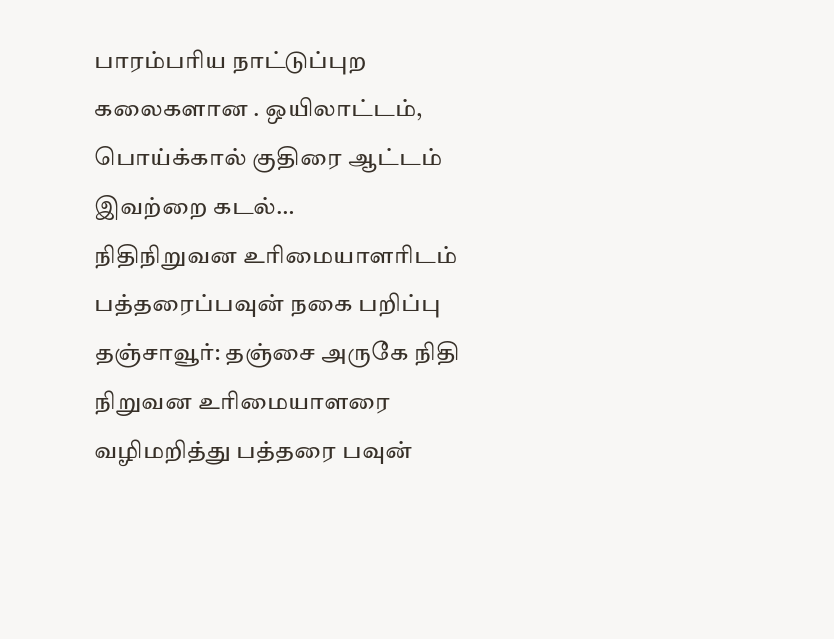பாரம்பரிய நாட்டுப்புற கலைகளான . ஒயிலாட்டம், பொய்க்கால் குதிரை ஆட்டம் இவற்றை கடல்…
நிதிநிறுவன உரிமையாளரிடம் பத்தரைப்பவுன் நகை பறிப்பு
தஞ்சாவூர்: தஞ்சை அருகே நிதி நிறுவன உரிமையாளரை வழிமறித்து பத்தரை பவுன்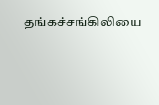தங்கச்சங்கிலியை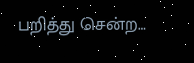பறித்து சென்ற…